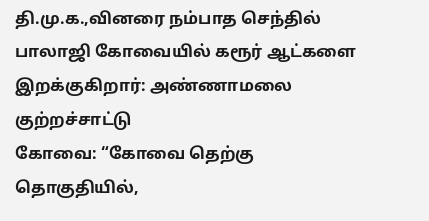தி.மு.க.,வினரை நம்பாத செந்தில் பாலாஜி கோவையில் கரூர் ஆட்களை இறக்குகிறார்: அண்ணாமலை குற்றச்சாட்டு
கோவை: “கோவை தெற்கு தொகுதியில்,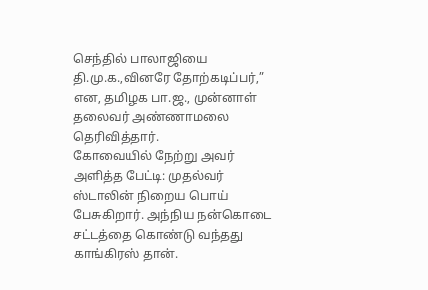செந்தில் பாலாஜியை தி.மு.க.,வினரே தோற்கடிப்பர்,” என, தமிழக பா.ஜ., முன்னாள் தலைவர் அண்ணாமலை தெரிவித்தார்.
கோவையில் நேற்று அவர் அளித்த பேட்டி: முதல்வர் ஸ்டாலின் நிறைய பொய் பேசுகிறார். அந்நிய நன்கொடை சட்டத்தை கொண்டு வந்தது காங்கிரஸ் தான்.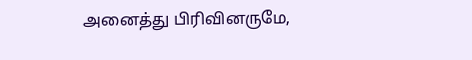அனைத்து பிரிவினருமே,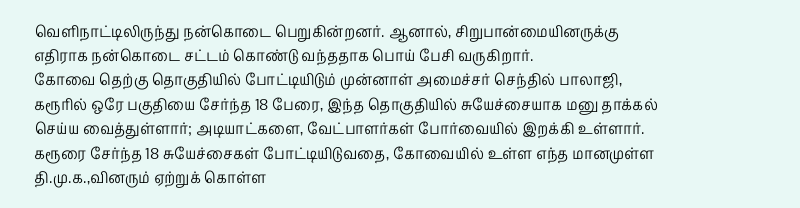வெளிநாட்டிலிருந்து நன்கொடை பெறுகின்றனர். ஆனால், சிறுபான்மையினருக்கு எதிராக நன்கொடை சட்டம் கொண்டு வந்ததாக பொய் பேசி வருகிறார்.
கோவை தெற்கு தொகுதியில் போட்டியிடும் முன்னாள் அமைச்சர் செந்தில் பாலாஜி, கரூரில் ஒரே பகுதியை சேர்ந்த 18 பேரை, இந்த தொகுதியில் சுயேச்சையாக மனு தாக்கல் செய்ய வைத்துள்ளார்; அடியாட்களை, வேட்பாளர்கள் போர்வையில் இறக்கி உள்ளார்.
கரூரை சேர்ந்த 18 சுயேச்சைகள் போட்டியிடுவதை, கோவையில் உள்ள எந்த மானமுள்ள தி.மு.க.,வினரும் ஏற்றுக் கொள்ள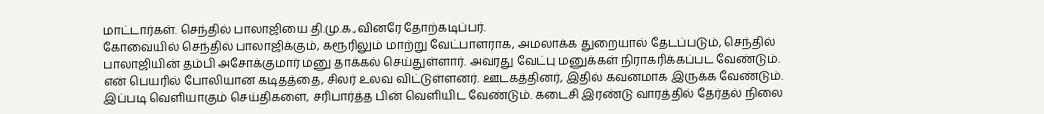மாட்டார்கள். செந்தில் பாலாஜியை தி.மு.க.,வினரே தோற்கடிப்பர்.
கோவையில் செந்தில் பாலாஜிக்கும், கரூரிலும் மாற்று வேட்பாளராக, அமலாக்க துறையால் தேடப்படும், செந்தில் பாலாஜியின் தம்பி அசோக்குமார் மனு தாக்கல் செய்துள்ளார். அவரது வேட்பு மனுக்கள் நிராகரிக்கப்பட வேண்டும்.
என் பெயரில் போலியான கடிதத்தை, சிலர் உலவ விட்டுள்ளனர். ஊடகத்தினர், இதில் கவனமாக இருக்க வேண்டும். இப்படி வெளியாகும் செய்திகளை, சரிபார்த்த பின் வெளியிட வேண்டும். கடைசி இரண்டு வாரத்தில் தேர்தல் நிலை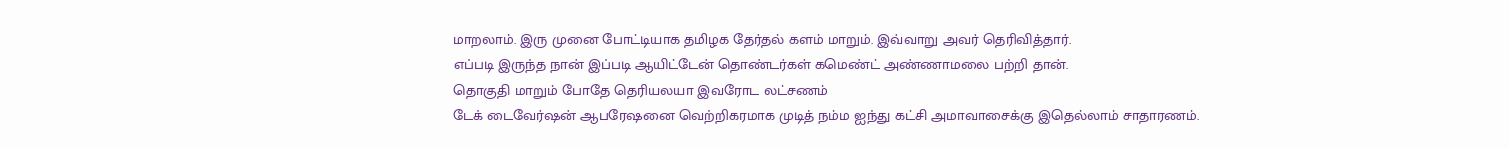மாறலாம். இரு முனை போட்டியாக தமிழக தேர்தல் களம் மாறும். இவ்வாறு அவர் தெரிவித்தார்.
எப்படி இருந்த நான் இப்படி ஆயிட்டேன் தொண்டர்கள் கமெண்ட் அண்ணாமலை பற்றி தான்.
தொகுதி மாறும் போதே தெரியலயா இவரோட லட்சணம்
டேக் டைவேர்ஷன் ஆபரேஷனை வெற்றிகரமாக முடித் நம்ம ஐந்து கட்சி அமாவாசைக்கு இதெல்லாம் சாதாரணம்.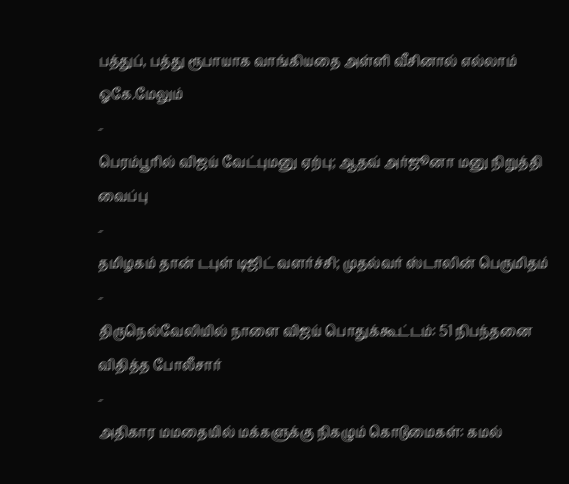பத்துப், பத்து ரூபாயாக வாங்கியதை அள்ளி வீசினால் எல்லாம் ஓகே.மேலும்
-
பெரம்பூரில் விஜய் வேட்புமனு ஏற்பு; ஆதவ் அர்ஜூனா மனு நிறுத்தி வைப்பு
-
தமிழகம் தான் டபுள் டிஜிட் வளர்ச்சி; முதல்வர் ஸ்டாலின் பெருமிதம்
-
திருநெல்வேலியில் நாளை விஜய் பொதுக்கூட்டம்: 51 நிபந்தனை விதித்த போலீசார்
-
அதிகார மமதையில் மக்களுக்கு நிகழும் கொடுமைகள்: கமல்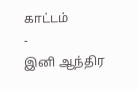காட்டம்
-
இனி ஆந்திர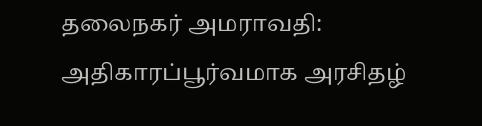தலைநகர் அமராவதி: அதிகாரப்பூர்வமாக அரசிதழ்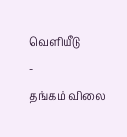வெளியீடு
-
தங்கம் விலை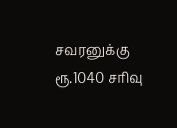சவரனுக்கு ரூ.1040 சரிவு